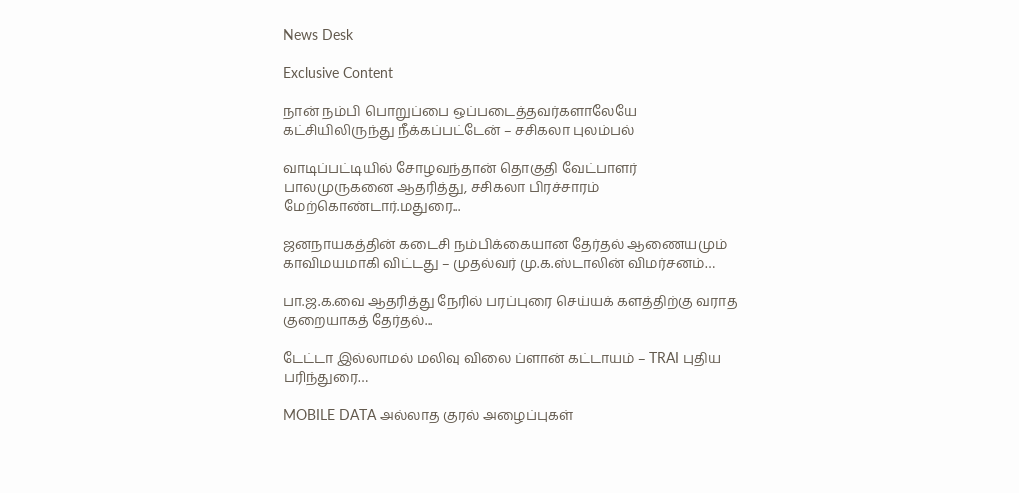News Desk

Exclusive Content

நான் நம்பி பொறுப்பை ஒப்படைத்தவர்களாலேயே கட்சியிலிருந்து நீக்கப்பட்டேன் – சசிகலா புலம்பல்

வாடிப்பட்டியில் சோழவந்தான் தொகுதி வேட்பாளர் பாலமுருகனை ஆதரித்து, சசிகலா பிரச்சாரம் மேற்கொண்டார்.மதுரை...

ஜனநாயகத்தின் கடைசி நம்பிக்கையான தேர்தல் ஆணையமும் காவிமயமாகி விட்டது – முதல்வர் மு.க.ஸ்டாலின் விமர்சனம்…

பா.ஜ.க.வை ஆதரித்து நேரில் பரப்புரை செய்யக் களத்திற்கு வராத குறையாகத் தேர்தல்...

டேட்டா இல்லாமல் மலிவு விலை ப்ளான் கட்டாயம் – TRAI புதிய பரிந்துரை…

MOBILE DATA அல்லாத குரல் அழைப்புகள்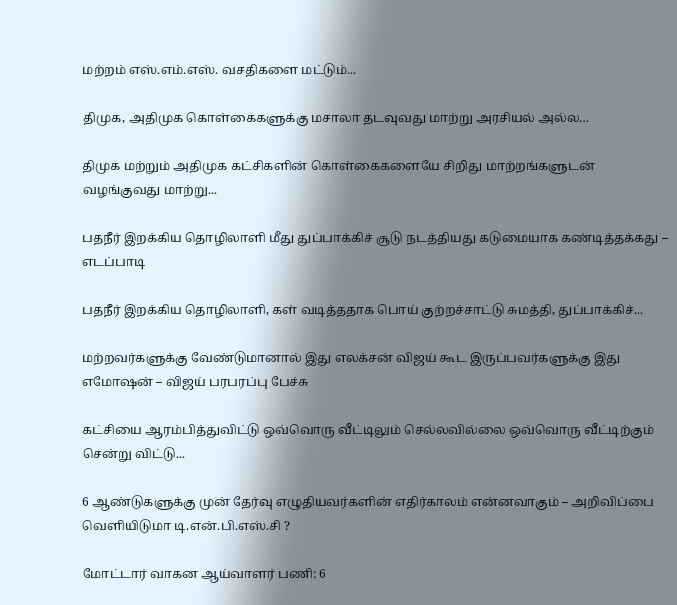மற்றம் எஸ்.எம்.எஸ். வசதிகளை மட்டும்...

திமுக, அதிமுக கொள்கைகளுக்கு மசாலா தடவுவது மாற்று அரசியல் அல்ல…

திமுக மற்றும் அதிமுக கட்சிகளின் கொள்கைகளையே சிறிது மாற்றங்களுடன் வழங்குவது மாற்று...

பதநீர் இறக்கிய தொழிலாளி மீது துப்பாக்கிச் சூடு நடத்தியது கடுமையாக கண்டித்தக்கது – எடப்பாடி

பதநீர் இறக்கிய தொழிலாளி, கள் வடித்ததாக பொய் குற்றச்சாட்டு சுமத்தி, துப்பாக்கிச்...

மற்றவர்களுக்கு வேண்டுமானால் இது எலக்சன் விஜய் கூட இருப்பவர்களுக்கு இது எமோஷன் – விஜய் பரபரப்பு பேச்சு

கட்சியை ஆரம்பித்துவிட்டு ஒவ்வொரு வீட்டிலும் செல்லவில்லை ஒவ்வொரு வீட்டிற்கும் சென்று விட்டு...

6 ஆண்டுகளுக்கு முன் தேர்வு எழுதியவர்களின் எதிர்காலம் என்னவாகும் – அறிவிப்பை வெளியிடுமா டி.என்.பி.எஸ்.சி ?

மோட்டார் வாகன ஆய்வாளர் பணி: 6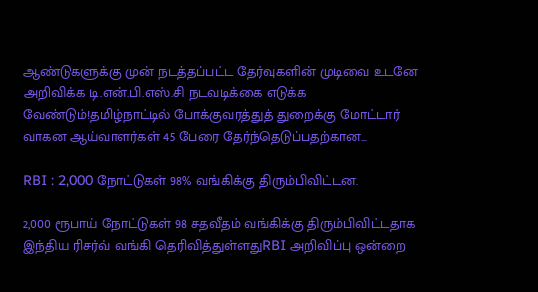ஆண்டுகளுக்கு முன் நடத்தப்பட்ட தேர்வுகளின் முடிவை உடனே அறிவிக்க டி.என்.பி.எஸ்.சி நடவடிக்கை எடுக்க வேண்டும்!தமிழ்நாட்டில் போக்குவரத்துத் துறைக்கு மோட்டார் வாகன ஆய்வாளர்கள் 45 பேரை தேர்ந்தெடுப்பதற்கான...

RBI : 2,000 நோட்டுகள் 98% வங்கிக்கு திரும்பிவிட்டன.

2,000 ரூபாய் நோட்டுகள் 98 சதவீதம் வங்கிக்கு திரும்பிவிட்டதாக இந்திய ரிசர்வ் வங்கி தெரிவித்துள்ளதுRBI அறிவிப்பு ஒன்றை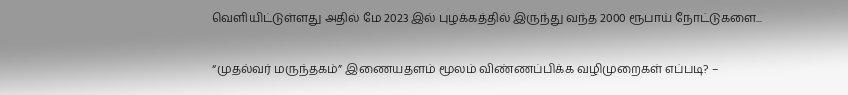வெளியிட்டுள்ளது அதில் மே 2023 இல் புழக்கத்தில் இருந்து வந்த 2000 ரூபாய் நோட்டுகளை...

“முதல்வர் மருந்தகம்” இணையதளம் மூலம் விண்ணப்பிக்க வழிமுறைகள் எப்படி? –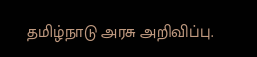தமிழ்நாடு அரசு அறிவிப்பு.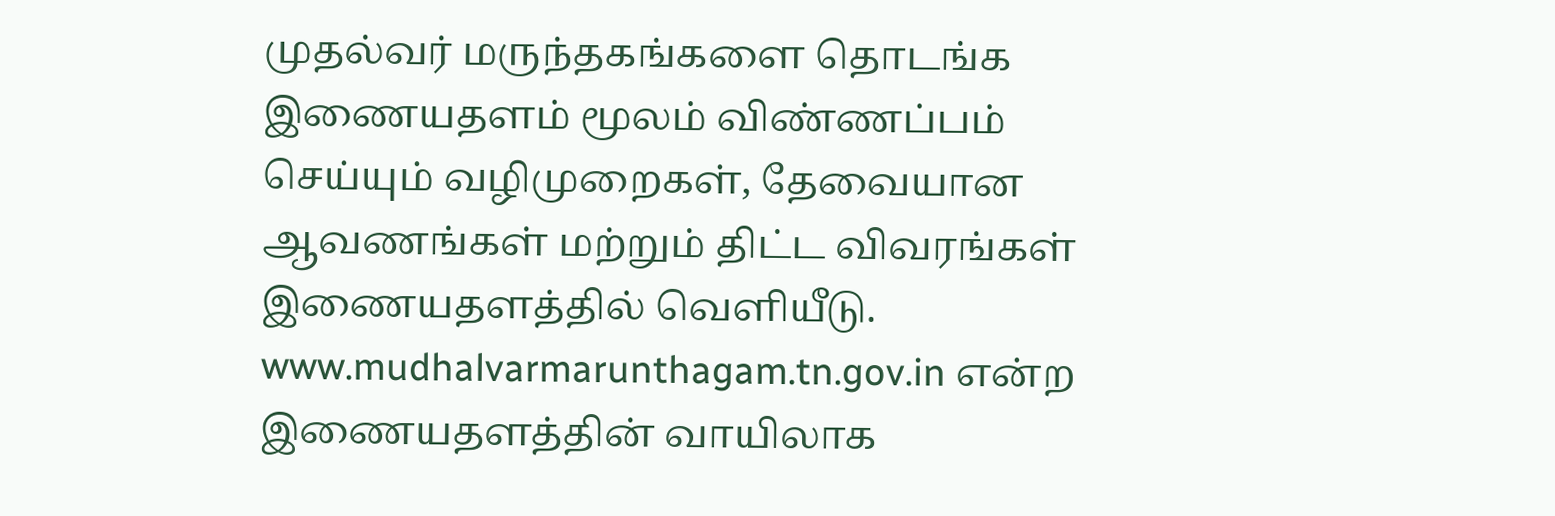முதல்வர் மருந்தகங்களை தொடங்க இணையதளம் மூலம் விண்ணப்பம் செய்யும் வழிமுறைகள், தேவையான ஆவணங்கள் மற்றும் திட்ட விவரங்கள் இணையதளத்தில் வெளியீடு. www.mudhalvarmarunthagam.tn.gov.in என்ற இணையதளத்தின் வாயிலாக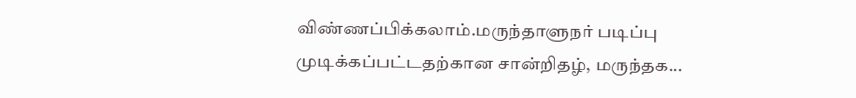விண்ணப்பிக்கலாம்.மருந்தாளுநர் படிப்பு முடிக்கப்பட்டதற்கான சான்றிதழ், மருந்தக...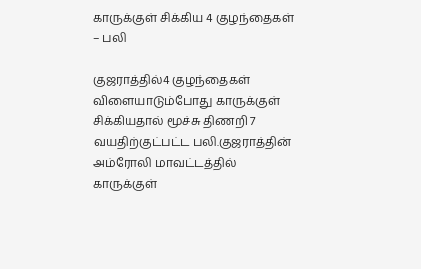காருக்குள் சிக்கிய 4 குழந்தைகள் – பலி

குஜராத்தில்4 குழந்தைகள் விளையாடும்போது காருக்குள் சிக்கியதால் மூச்சு திணறி 7 வயதிற்குட்பட்ட பலி.குஜராத்தின் அம்ரோலி மாவட்டத்தில் காருக்குள்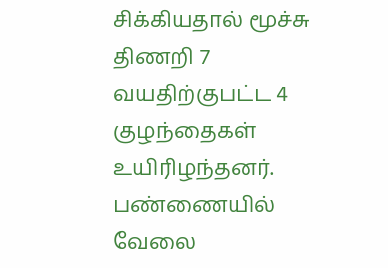சிக்கியதால் மூச்சு திணறி 7 வயதிற்குபட்ட 4 குழந்தைகள் உயிரிழந்தனர். பண்ணையில் வேலை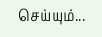செய்யும்...